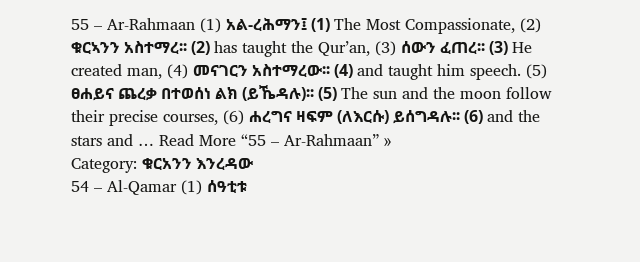55 – Ar-Rahmaan (1) አል-ረሕማን፤ (1) The Most Compassionate, (2) ቁርኣንን አስተማረ፡፡ (2) has taught the Qur’an, (3) ሰውን ፈጠረ፡፡ (3) He created man, (4) መናገርን አስተማረው፡፡ (4) and taught him speech. (5) ፀሐይና ጨረቃ በተወሰነ ልክ (ይኼዳሉ)፡፡ (5) The sun and the moon follow their precise courses, (6) ሐረግና ዛፍም (ለእርሱ) ይሰግዳሉ፡፡ (6) and the stars and … Read More “55 – Ar-Rahmaan” »
Category: ቁርአንን እንረዳው
54 – Al-Qamar (1) ሰዓቲቱ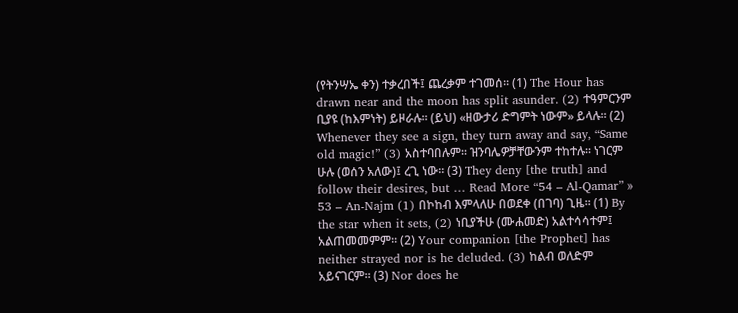(የትንሣኤ ቀን) ተቃረበች፤ ጨረቃም ተገመሰ፡፡ (1) The Hour has drawn near and the moon has split asunder. (2) ተዓምርንም ቢያዩ (ከእምነት) ይዞራሉ፡፡ (ይህ) «ዘውታሪ ድግምት ነውም» ይላሉ፡፡ (2) Whenever they see a sign, they turn away and say, “Same old magic!” (3) አስተባበሉም፡፡ ዝንባሌዎቻቸውንም ተከተሉ፡፡ ነገርም ሁሉ (ወሰን አለው)፤ ረጊ ነው፡፡ (3) They deny [the truth] and follow their desires, but … Read More “54 – Al-Qamar” »
53 – An-Najm (1) በኮከብ እምላለሁ በወደቀ (በገባ) ጊዜ፡፡ (1) By the star when it sets, (2) ነቢያችሁ (ሙሐመድ) አልተሳሳተም፤ አልጠመመምም፡፡ (2) Your companion [the Prophet] has neither strayed nor is he deluded. (3) ከልብ ወለድም አይናገርም፡፡ (3) Nor does he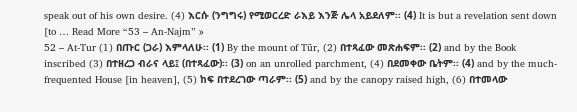speak out of his own desire. (4) እርሱ (ንግግሩ) የሚወርረድ ራእይ እንጅ ሌላ አይደለም፡፡ (4) It is but a revelation sent down [to … Read More “53 – An-Najm” »
52 – At-Tur (1) በጡር (ጋራ) እምላለሁ፡፡ (1) By the mount of Tūr, (2) በተጻፈው መጽሐፍም፡፡ (2) and by the Book inscribed (3) በተዘረጋ ብራና ላይ፤ (በተጻፈው)፡፡ (3) on an unrolled parchment, (4) በደመቀው ቤትም፡፡ (4) and by the much-frequented House [in heaven], (5) ከፍ በተደረገው ጣራም፡፡ (5) and by the canopy raised high, (6) በተመላው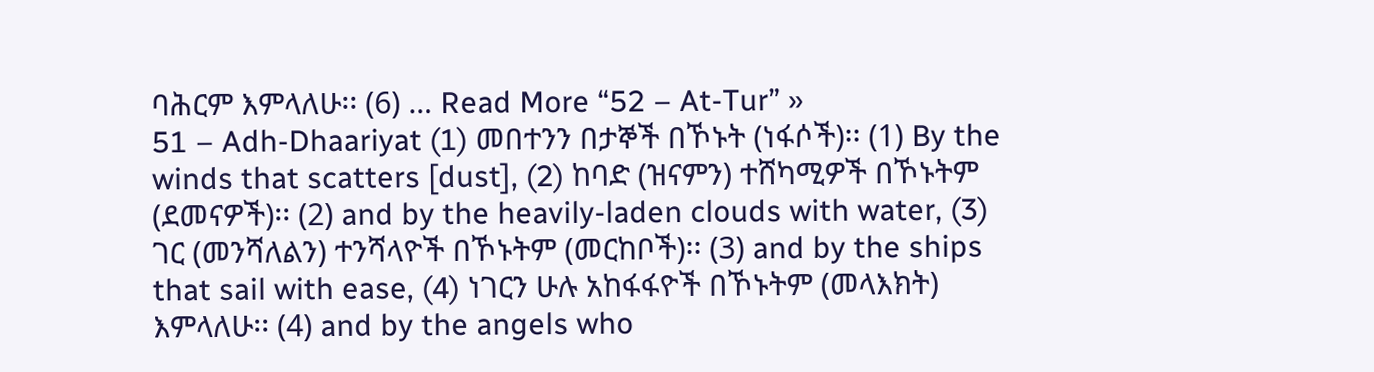ባሕርም እምላለሁ፡፡ (6) … Read More “52 – At-Tur” »
51 – Adh-Dhaariyat (1) መበተንን በታኞች በኾኑት (ነፋሶች)፡፡ (1) By the winds that scatters [dust], (2) ከባድ (ዝናምን) ተሸካሚዎች በኾኑትም (ደመናዎች)፡፡ (2) and by the heavily-laden clouds with water, (3) ገር (መንሻለልን) ተንሻላዮች በኾኑትም (መርከቦች)፡፡ (3) and by the ships that sail with ease, (4) ነገርን ሁሉ አከፋፋዮች በኾኑትም (መላእክት) እምላለሁ፡፡ (4) and by the angels who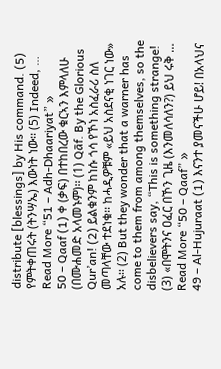distribute [blessings] by His command. (5) የምትቀጠሩት (ትንሣኤ) እውነት ነው፡፡ (5) Indeed, … Read More “51 – Adh-Dhaariyat” »
50 – Qaaf (1) ቀ (ቃፍ) በተከበረው ቁርኣን እምላለሁ (በሙሐመድ አላመኑም)፡፡ (1) Qāf. By the Glorious Qur’an! (2) ይልቁንም ከነሱ ጎሳ የኾነ አስፈራሪ ስለ መጣላቸው ተደነቁ፡፡ ከሓዲዎቹም «ይህ አስደናቂ ነገር ነው» አሉ፡፡ (2) But they wonder that a warner has come to them from among themselves, so the disbelievers say, “This is something strange! (3) «በሞትንና ዐፈር በኾን ጊዜ (እንመለሳለን?) ይህ ሩቅ … Read More “50 – Qaaf” »
49 – Al-Hujuraat (1) እናንተ ያመናችሁ ሆይ! በአላህና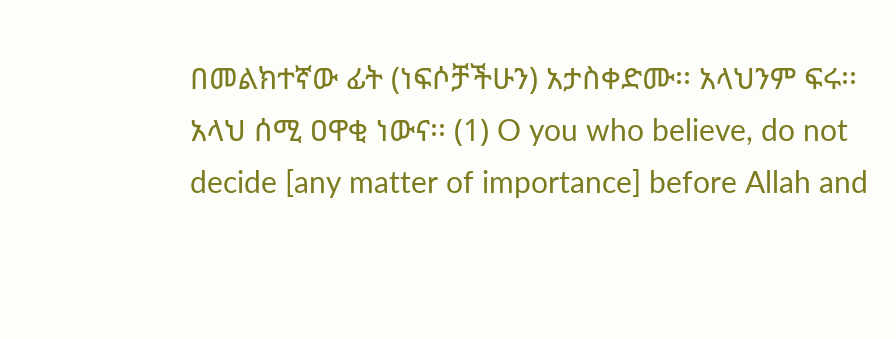በመልክተኛው ፊት (ነፍሶቻችሁን) አታስቀድሙ፡፡ አላህንም ፍሩ፡፡ አላህ ሰሚ ዐዋቂ ነውና፡፡ (1) O you who believe, do not decide [any matter of importance] before Allah and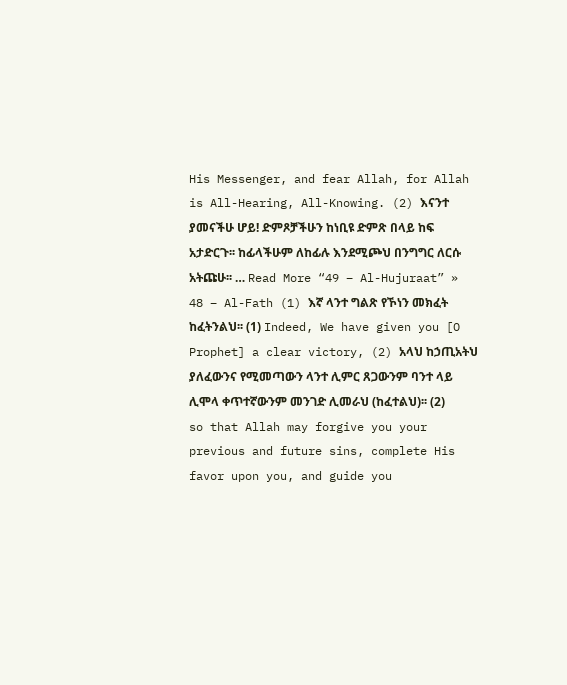His Messenger, and fear Allah, for Allah is All-Hearing, All-Knowing. (2) እናንተ ያመናችሁ ሆይ! ድምጾቻችሁን ከነቢዩ ድምጽ በላይ ከፍ አታድርጉ፡፡ ከፊላችሁም ለከፊሉ እንደሚጮህ በንግግር ለርሱ አትጩሁ፡፡ … Read More “49 – Al-Hujuraat” »
48 – Al-Fath (1) እኛ ላንተ ግልጽ የኾነን መክፈት ከፈትንልህ፡፡ (1) Indeed, We have given you [O Prophet] a clear victory, (2) አላህ ከኃጢአትህ ያለፈውንና የሚመጣውን ላንተ ሊምር ጸጋውንም ባንተ ላይ ሊሞላ ቀጥተኛውንም መንገድ ሊመራህ (ከፈተልህ)፡፡ (2) so that Allah may forgive you your previous and future sins, complete His favor upon you, and guide you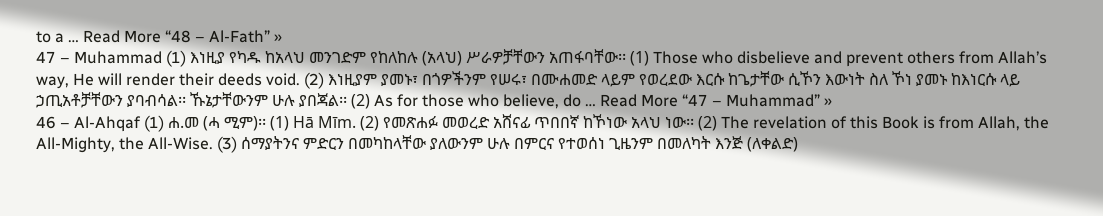to a … Read More “48 – Al-Fath” »
47 – Muhammad (1) እነዚያ የካዱ ከአላህ መንገድም የከለከሉ (አላህ) ሥራዎቻቸውን አጠፋባቸው፡፡ (1) Those who disbelieve and prevent others from Allah’s way, He will render their deeds void. (2) እነዚያም ያመኑ፣ በጎዎችንም የሠሩ፣ በሙሐመድ ላይም የወረደው እርሱ ከጌታቸው ሲኾን እውነት ስለ ኾነ ያመኑ ከእነርሱ ላይ ኃጢአቶቻቸውን ያባብሳል፡፡ ኹኔታቸውንም ሁሉ ያበጃል፡፡ (2) As for those who believe, do … Read More “47 – Muhammad” »
46 – Al-Ahqaf (1) ሐ.መ (ሓ ሚም)፡፡ (1) Hā Mīm. (2) የመጽሐፉ መወረድ አሸናፊ ጥበበኛ ከኾነው አላህ ነው፡፡ (2) The revelation of this Book is from Allah, the All-Mighty, the All-Wise. (3) ሰማያትንና ምድርን በመካከላቸው ያለውንም ሁሉ በምርና የተወሰነ ጊዜንም በመለካት እንጅ (ለቀልድ)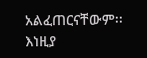አልፈጠርናቸውም፡፡ እነዚያ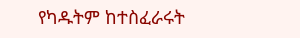የካዱትም ከተስፈራሩት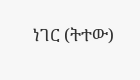ነገር (ትተው)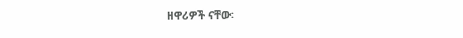ዘዋሪዎች ናቸው፡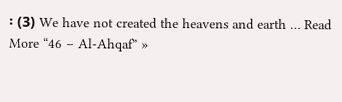፡ (3) We have not created the heavens and earth … Read More “46 – Al-Ahqaf” »